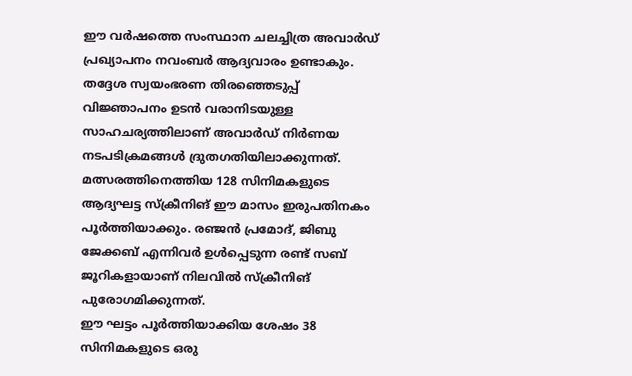ഈ വർഷത്തെ സംസ്ഥാന ചലച്ചിത്ര അവാർഡ് പ്രഖ്യാപനം നവംബർ ആദ്യവാരം ഉണ്ടാകും. തദ്ദേശ സ്വയംഭരണ തിരഞ്ഞെടുപ്പ് വിജ്ഞാപനം ഉടൻ വരാനിടയുള്ള സാഹചര്യത്തിലാണ് അവാർഡ് നിർണയ നടപടിക്രമങ്ങൾ ദ്രുതഗതിയിലാക്കുന്നത്.
മത്സരത്തിനെത്തിയ 128 സിനിമകളുടെ ആദ്യഘട്ട സ്ക്രീനിങ് ഈ മാസം ഇരുപതിനകം പൂർത്തിയാക്കും. രഞ്ജൻ പ്രമോദ്, ജിബു ജേക്കബ് എന്നിവർ ഉൾപ്പെടുന്ന രണ്ട് സബ് ജൂറികളായാണ് നിലവിൽ സ്ക്രീനിങ് പുരോഗമിക്കുന്നത്.
ഈ ഘട്ടം പൂർത്തിയാക്കിയ ശേഷം 38 സിനിമകളുടെ ഒരു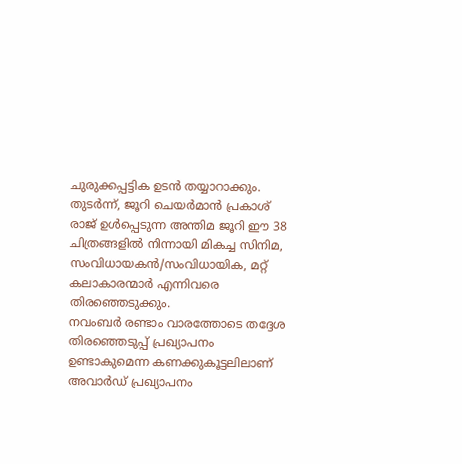ചുരുക്കപ്പട്ടിക ഉടൻ തയ്യാറാക്കും. തുടർന്ന്, ജൂറി ചെയർമാൻ പ്രകാശ് രാജ് ഉൾപ്പെടുന്ന അന്തിമ ജൂറി ഈ 38 ചിത്രങ്ങളിൽ നിന്നായി മികച്ച സിനിമ, സംവിധായകൻ/സംവിധായിക, മറ്റ് കലാകാരന്മാർ എന്നിവരെ തിരഞ്ഞെടുക്കും.
നവംബർ രണ്ടാം വാരത്തോടെ തദ്ദേശ തിരഞ്ഞെടുപ്പ് പ്രഖ്യാപനം ഉണ്ടാകുമെന്ന കണക്കുകൂട്ടലിലാണ് അവാർഡ് പ്രഖ്യാപനം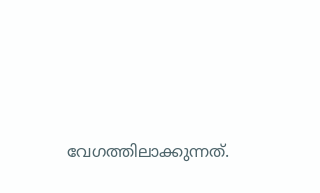വേഗത്തിലാക്കുന്നത്.